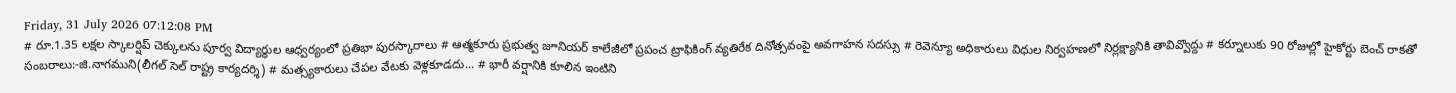Friday, 31 July 2026 07:12:08 PM
# రూ.1.35 లక్షల స్కాలర్షిప్ చెక్కులను పూర్వ విద్యార్థుల ఆధ్వర్యంలో ప్రతిభా పురస్కారాలు # ఆత్మకూరు ప్రభుత్వ జూనియర్ కాలేజీలో ప్రపంచ ట్రాఫికింగ్ వ్యతిరేక దినోత్సవంపై అవగాహన సదస్సు # రెవెన్యూ అధికారులు విధుల నిర్వహణలో నిర్లక్ష్యానికి తావివ్వొద్దు # కర్నూలుకు 90 రోజుల్లో హైకోర్టు బెంచ్ రాకతో సంబరాలు:-జి.నాగముని(లీగల్ సెల్ రాష్ట్ర కార్యదర్శి) # మత్స్యకారులు చేపల వేటకు వెళ్లకూడదు... # భారీ వర్షానికి కూలిన ఇంటిని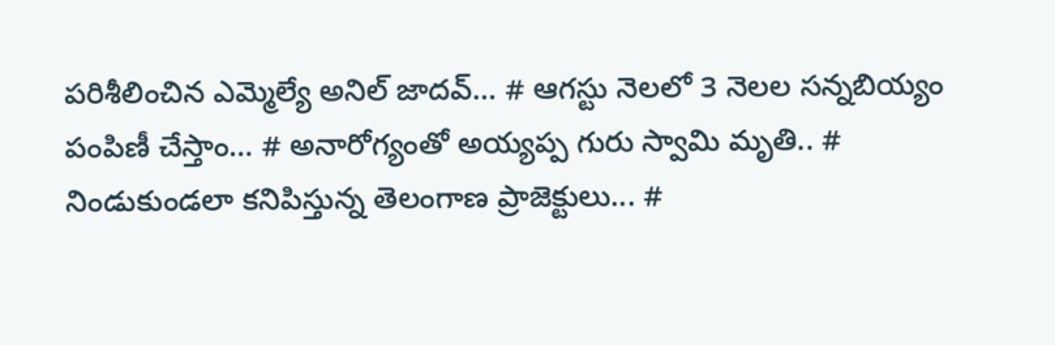పరిశీలించిన ఎమ్మెల్యే అనిల్ జాదవ్... # ఆగస్టు నెలలో 3 నెలల సన్నబియ్యం పంపిణీ చేస్తాం... # అనారోగ్యంతో అయ్యప్ప గురు స్వామి మృతి.. # నిండుకుండలా కనిపిస్తున్న తెలంగాణ ప్రాజెక్టులు... #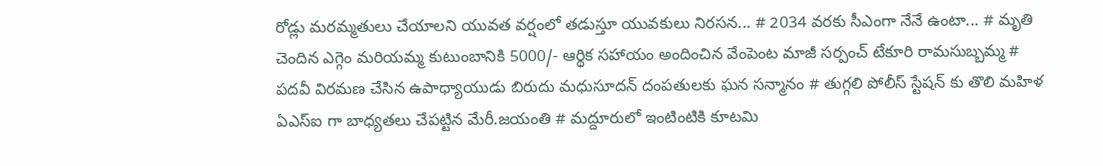రోడ్లు మరమ్మతులు చేయాలని యువత వర్షంలో తడుస్తూ యువకులు నిరసన... # 2034 వరకు సీఎంగా నేనే ఉంటా... # మృతి చెందిన ఎగ్గెం మరియమ్మ కుటుంబానికి 5000/- ఆర్థిక సహాయం అందించిన వేంపెంట మాజీ సర్పంచ్ టేకూరి రామసుబ్బమ్మ # పదవీ విరమణ చేసిన ఉపాధ్యాయుడు బిరుదు మధుసూదన్ దంపతులకు ఘన సన్మానం # తుగ్గలి పోలీస్ స్టేషన్ కు తొలి మహిళ ఏఎస్ఐ గా బాధ్యతలు చేపట్టిన మేరీ.జయంతి # మద్దూరులో ఇంటింటికి కూటమి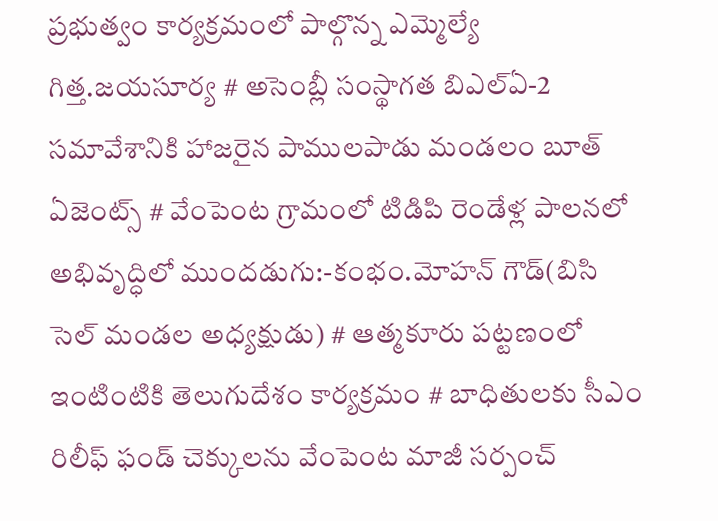ప్రభుత్వం కార్యక్రమంలో పాల్గొన్న ఎమ్మెల్యే గిత్త.జయసూర్య # అసెంబ్లీ సంస్థాగత బిఎల్ఏ-2 సమావేశానికి హాజరైన పాములపాడు మండలం బూత్ ఏజెంట్స్ # వేంపెంట గ్రామంలో టిడిపి రెండేళ్ల పాలనలో అభివృద్ధిలో ముందడుగు:-కంభం.మోహన్ గౌడ్(బిసి సెల్ మండల అధ్యక్షుడు) # ఆత్మకూరు పట్టణంలో ఇంటింటికి తెలుగుదేశం కార్యక్రమం # బాధితులకు సీఎం రిలీఫ్ ఫండ్ చెక్కులను వేంపెంట మాజీ సర్పంచ్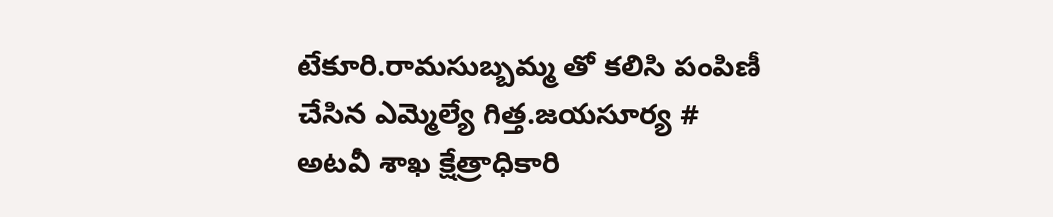టేకూరి.రామసుబ్బమ్మ తో కలిసి పంపిణీ చేసిన ఎమ్మెల్యే గిత్త.జయసూర్య # అటవీ శాఖ క్షేత్రాధికారి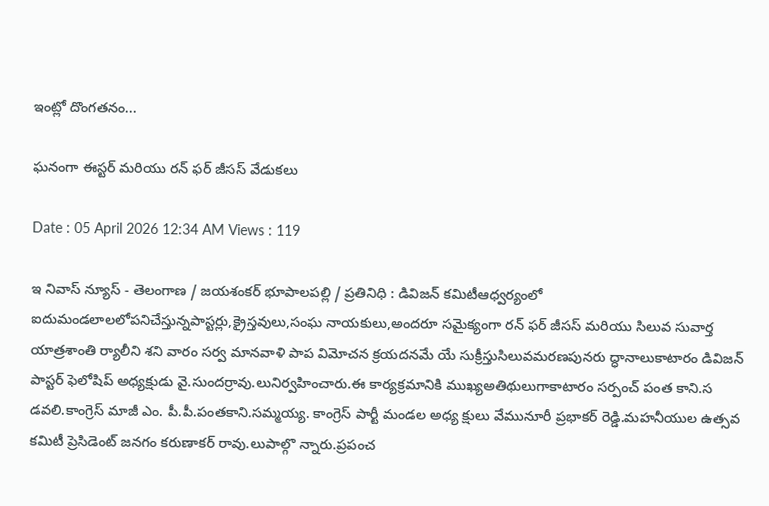ఇంట్లో దొంగతనం...

ఘనంగా ఈస్టర్ మరియు రన్ ఫర్ జీసస్ వేడుకలు

Date : 05 April 2026 12:34 AM Views : 119

ఇ నివాస్ న్యూస్ - తెలంగాణ / జయశంకర్ భూపాలపల్లి / ప్రతినిధి : డివిజన్ కమిటీఆధ్వర్యంలో ఐదుమండలాలలోపనిచేస్తున్నపాస్టర్లు,క్రైస్తవులు,సంఘ నాయకులు,అందరూ సమైక్యంగా రన్ ఫర్ జీసస్ మరియు సిలువ సువార్త యాత్రశాంతి ర్యాలీని శని వారం సర్వ మానవాళి పాప విమోచన క్రయదనమే యే సుక్రీస్తుసిలువమరణపునరు ద్ధానాలుకాటారం డివిజన్ పాస్టర్ ఫెలోషిప్ అధ్యక్షుడు వై.సుందర్రావు.లునిర్వహించారు.ఈ కార్యక్రమానికి ముఖ్యఅతిథులుగాకాటారం సర్పంచ్ పంత కాని.స డవలి.కాంగ్రెస్ మాజీ ఎం. పీ.పీ.పంతకాని.సమ్మయ్య. కాంగ్రెస్ పార్టీ మండల అధ్య క్షులు వేమునూరీ ప్రభాకర్ రెడ్డి.మహనీయుల ఉత్సవ కమిటీ ప్రెసిడెంట్ జనగం కరుణాకర్ రావు.లుపాల్గొ న్నారు.ప్రపంచ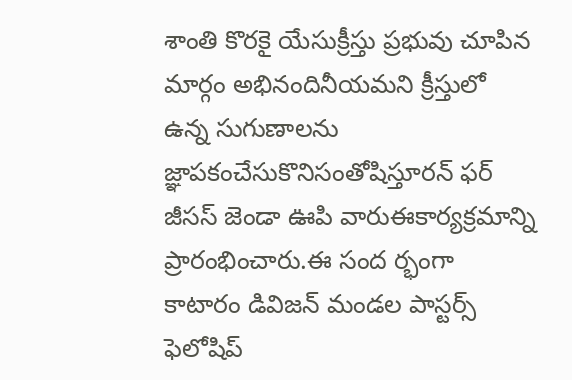శాంతి కొరకై యేసుక్రీస్తు ప్రభువు చూపిన మార్గం అభినందినీయమని క్రీస్తులో ఉన్న సుగుణాలను జ్ఞాపకంచేసుకొనిసంతోషిస్తూరన్ ఫర్ జీసస్ జెండా ఊపి వారుఈకార్యక్రమాన్ని ప్రారంభించారు.ఈ సంద ర్భంగా కాటారం డివిజన్ మండల పాస్టర్స్ ఫెలోషిప్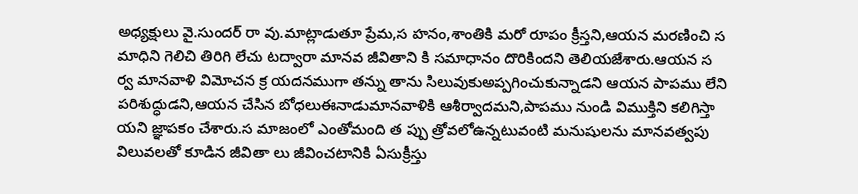అధ్యక్షులు వై.సుందర్ రా వు.మాట్లాడుతూ ప్రేమ,స హనం,శాంతికి మరో రూపం క్రీస్తని,ఆయన మరణించి స మాధిని గెలిచి తిరిగి లేచు టద్వారా మానవ జీవితాని కి సమాధానం దొరికిందని తెలియజేశారు.ఆయన స ర్వ మానవాళి విమోచన క్ర యదనముగా తన్ను తాను సిలువుకుఅప్పగించుకున్నాడని ఆయన పాపము లేని పరిశుద్ధుడని,ఆయన చేసిన బోధలుఈనాడుమానవాళికి ఆశీర్వాదమని,పాపము నుండి విముక్తిని కలిగిస్తా యని జ్ఞాపకం చేశారు.స మాజంలో ఎంతోమంది త ప్పు త్రోవలోఉన్నటువంటి మనుషులను మానవత్వపు విలువలతో కూడిన జీవితా లు జీవించటానికి ఏసుక్రీస్తు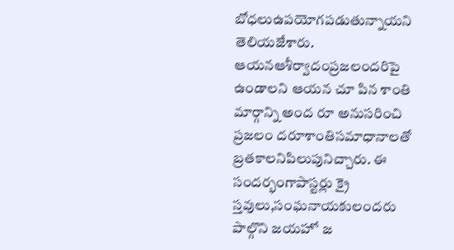బోధలుఉపయోగపడుతున్నాయని తెలియజేశారు. ఆయనఆశీర్వాదంప్రజలందరిపై ఉండాలని ఆయన చూ పిన శాంతి మార్గాన్ని అంద రూ అనుసరించి ప్రజలం దరూశాంతిసమాధానాలతో బ్రతకాలనిపిలుపునిచ్చారు. ఈ సందర్భంగాపాస్టర్లు క్రై స్తవులు,సంఘనాయకులందరు పాల్గొని జయహో జ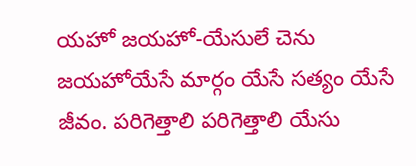యహో జయహో-యేసులే చెను జయహోయేసే మార్గం యేసే సత్యం యేసే జీవం. పరిగెత్తాలి పరిగెత్తాలి యేసు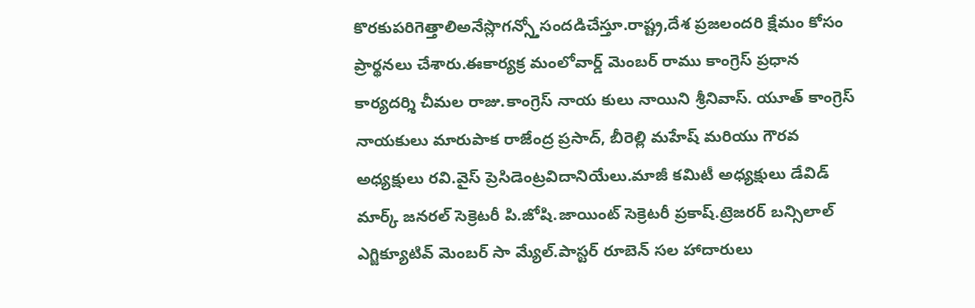కొరకుపరిగెత్తాలిఅనేస్లొగన్స్తోసందడిచేస్తూ.రాష్ట్ర,దేశ ప్రజలందరి క్షేమం కోసం ప్రార్థనలు చేశారు.ఈకార్యక్ర మంలోవార్డ్ మెంబర్ రాము కాంగ్రెస్ ప్రధాన కార్యదర్శి చీమల రాజు.కాంగ్రెస్ నాయ కులు నాయిని శ్రీనివాస్. యూత్ కాంగ్రెస్ నాయకులు మారుపాక రాజేంద్ర ప్రసాద్, బీరెల్లి మహేష్ మరియు గౌరవ అధ్యక్షులు రవి.వైస్ ప్రెసిడెంట్రవిదానియేలు.మాజీ కమిటీ అధ్యక్షులు డేవిడ్ మార్క్ జనరల్ సెక్రెటరీ పి.జోషి.జాయింట్ సెక్రెటరీ ప్రకాష్.ట్రెజరర్ బన్సిలాల్ ఎగ్జిక్యూటివ్ మెంబర్ సా మ్యేల్.పాస్టర్ రూబెన్ సల హాదారులు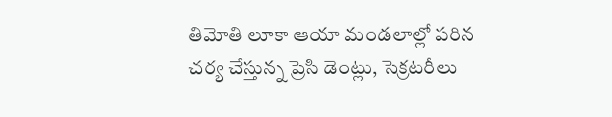తిమోతి లూకా ఆయా మండలాల్లో పరిన చర్య చేస్తున్న ప్రెసి డెంట్లు, సెక్రటరీలు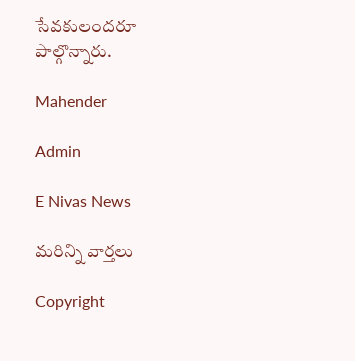సేవకులందరూ పాల్గొన్నారు.

Mahender

Admin

E Nivas News

మరిన్ని వార్తలు

Copyright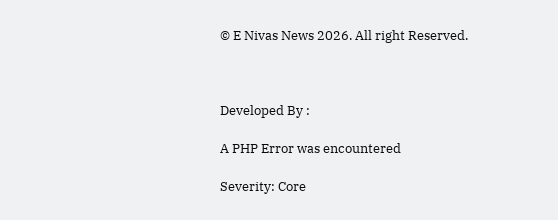© E Nivas News 2026. All right Reserved.



Developed By :

A PHP Error was encountered

Severity: Core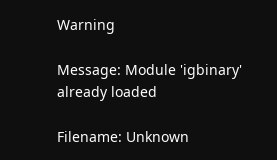Warning

Message: Module 'igbinary' already loaded

Filename: Unknown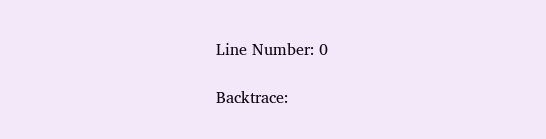Line Number: 0

Backtrace: